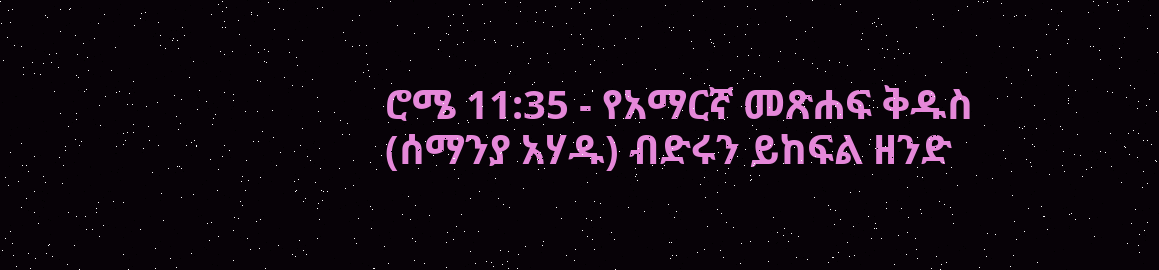ሮሜ 11:35 - የአማርኛ መጽሐፍ ቅዱስ (ሰማንያ አሃዱ) ብድሩን ይከፍል ዘንድ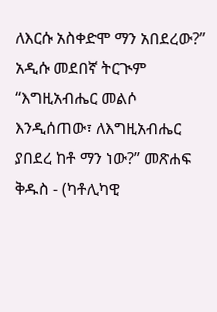ለእርሱ አስቀድሞ ማን አበደረው?” አዲሱ መደበኛ ትርጒም “እግዚአብሔር መልሶ እንዲሰጠው፣ ለእግዚአብሔር ያበደረ ከቶ ማን ነው?” መጽሐፍ ቅዱስ - (ካቶሊካዊ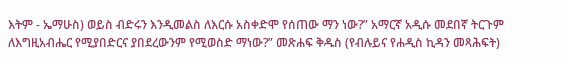እትም - ኤማሁስ) ወይስ ብድሩን እንዲመልስ ለእርሱ አስቀድሞ የሰጠው ማን ነው?” አማርኛ አዲሱ መደበኛ ትርጉም ለእግዚአብሔር የሚያበድርና ያበደረውንም የሚወስድ ማነው?” መጽሐፍ ቅዱስ (የብሉይና የሐዲስ ኪዳን መጻሕፍት)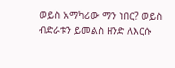ወይስ አማካሪው ማን ነበር? ወይስ ብድራቱን ይመልስ ዘንድ ለእርሱ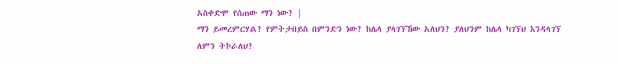አስቀድሞ የሰጠው ማን ነው? |
ማን ይመረምርሃል? የምትታበይስ በምንድን ነው? ከሌላ ያላገኘኸው አለህን? ያለህንም ከሌላ ካገኘህ እንዳላገኘ ለምን ትኮራለህ?